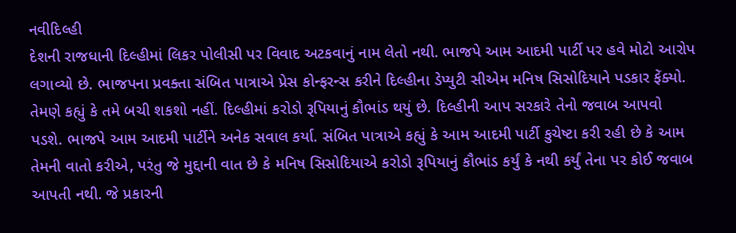નવીદિલ્હી
દેશની રાજધાની દિલ્હીમાં લિકર પોલીસી પર વિવાદ અટકવાનું નામ લેતો નથી. ભાજપે આમ આદમી પાર્ટી પર હવે મોટો આરોપ લગાવ્યો છે. ભાજપના પ્રવક્તા સંબિત પાત્રાએ પ્રેસ કોન્ફરન્સ કરીને દિલ્હીના ડેપ્યુટી સીએમ મનિષ સિસોદિયાને પડકાર ફેંક્યો. તેમણે કહ્યું કે તમે બચી શકશો નહીં. દિલ્હીમાં કરોડો રૂપિયાનું કૌભાંડ થયું છે. દિલ્હીની આપ સરકારે તેનો જવાબ આપવો પડશે. ભાજપે આમ આદમી પાર્ટીને અનેક સવાલ કર્યા. સંબિત પાત્રાએ કહ્યું કે આમ આદમી પાર્ટી કુચેષ્ટા કરી રહી છે કે આમ તેમની વાતો કરીએ, પરંતુ જે મુદ્દાની વાત છે કે મનિષ સિસોદિયાએ કરોડો રૂપિયાનું કૌભાંડ કર્યું કે નથી કર્યું તેના પર કોઈ જવાબ આપતી નથી. જે પ્રકારની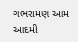ગભરામણ આમ આદમી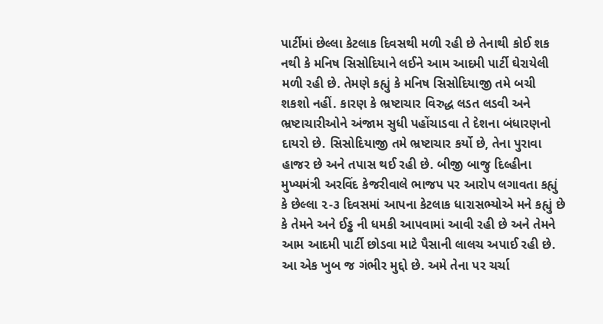પાર્ટીમાં છેલ્લા કેટલાક દિવસથી મળી રહી છે તેનાથી કોઈ શક નથી કે મનિષ સિસોદિયાને લઈને આમ આદમી પાર્ટી ઘેરાયેલી મળી રહી છે. તેમણે કહ્યું કે મનિષ સિસોદિયાજી તમે બચી શકશો નહીં. કારણ કે ભ્રષ્ટાચાર વિરુદ્ધ લડત લડવી અને ભ્રષ્ટાચારીઓને અંજામ સુધી પહોંચાડવા તે દેશના બંધારણનો દાયરો છે. સિસોદિયાજી તમે ભ્રષ્ટાચાર કર્યો છે, તેના પુરાવા હાજર છે અને તપાસ થઈ રહી છે. બીજી બાજુ દિલ્હીના મુખ્યમંત્રી અરવિંદ કેજરીવાલે ભાજપ પર આરોપ લગાવતા કહ્યું કે છેલ્લા ૨-૩ દિવસમાં આપના કેટલાક ધારાસભ્યોએ મને કહ્યું છે કે તેમને અને ઈડ્ઢ ની ધમકી આપવામાં આવી રહી છે અને તેમને આમ આદમી પાર્ટી છોડવા માટે પૈસાની લાલચ અપાઈ રહી છે. આ એક ખુબ જ ગંભીર મુદ્દો છે. અમે તેના પર ચર્ચા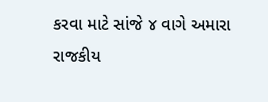કરવા માટે સાંજે ૪ વાગે અમારા રાજકીય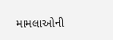મામલાઓની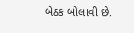બેઠક બોલાવી છે.